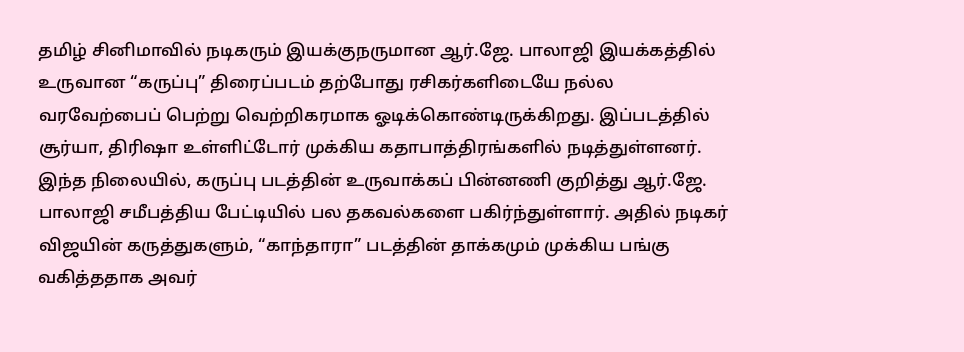தமிழ் சினிமாவில் நடிகரும் இயக்குநருமான ஆர்.ஜே. பாலாஜி இயக்கத்தில் உருவான “கருப்பு” திரைப்படம் தற்போது ரசிகர்களிடையே நல்ல வரவேற்பைப் பெற்று வெற்றிகரமாக ஓடிக்கொண்டிருக்கிறது. இப்படத்தில் சூர்யா, திரிஷா உள்ளிட்டோர் முக்கிய கதாபாத்திரங்களில் நடித்துள்ளனர்.
இந்த நிலையில், கருப்பு படத்தின் உருவாக்கப் பின்னணி குறித்து ஆர்.ஜே. பாலாஜி சமீபத்திய பேட்டியில் பல தகவல்களை பகிர்ந்துள்ளார். அதில் நடிகர் விஜயின் கருத்துகளும், “காந்தாரா” படத்தின் தாக்கமும் முக்கிய பங்கு வகித்ததாக அவர்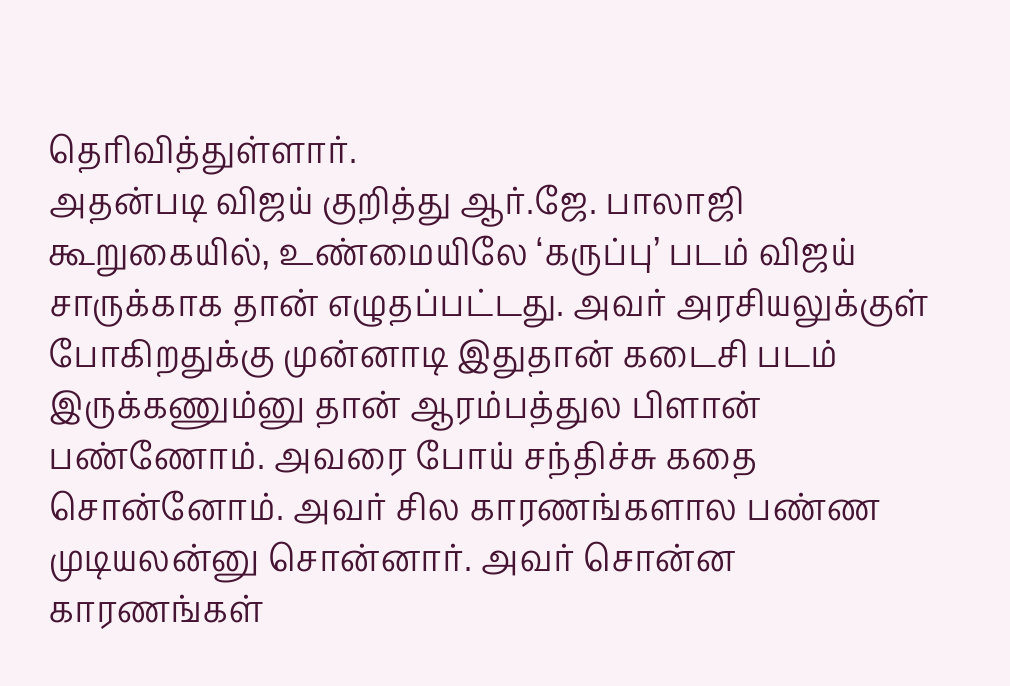தெரிவித்துள்ளார்.
அதன்படி விஜய் குறித்து ஆர்.ஜே. பாலாஜி கூறுகையில், உண்மையிலே ‘கருப்பு’ படம் விஜய் சாருக்காக தான் எழுதப்பட்டது. அவர் அரசியலுக்குள் போகிறதுக்கு முன்னாடி இதுதான் கடைசி படம் இருக்கணும்னு தான் ஆரம்பத்துல பிளான் பண்ணோம். அவரை போய் சந்திச்சு கதை சொன்னோம். அவர் சில காரணங்களால பண்ண முடியலன்னு சொன்னார். அவர் சொன்ன காரணங்கள்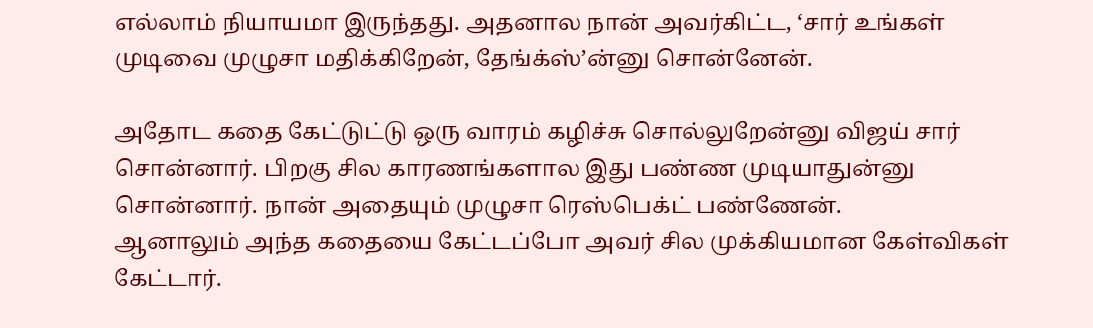எல்லாம் நியாயமா இருந்தது. அதனால நான் அவர்கிட்ட, ‘சார் உங்கள் முடிவை முழுசா மதிக்கிறேன், தேங்க்ஸ்’ன்னு சொன்னேன்.

அதோட கதை கேட்டுட்டு ஒரு வாரம் கழிச்சு சொல்லுறேன்னு விஜய் சார் சொன்னார். பிறகு சில காரணங்களால இது பண்ண முடியாதுன்னு சொன்னார். நான் அதையும் முழுசா ரெஸ்பெக்ட் பண்ணேன்.
ஆனாலும் அந்த கதையை கேட்டப்போ அவர் சில முக்கியமான கேள்விகள் கேட்டார்.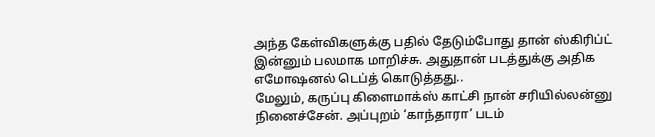அந்த கேள்விகளுக்கு பதில் தேடும்போது தான் ஸ்கிரிப்ட் இன்னும் பலமாக மாறிச்சு. அதுதான் படத்துக்கு அதிக எமோஷனல் டெப்த் கொடுத்தது..
மேலும், கருப்பு கிளைமாக்ஸ் காட்சி நான் சரியில்லன்னு நினைச்சேன். அப்புறம் ‘காந்தாரா’ படம்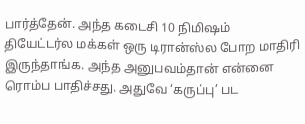பார்த்தேன். அந்த கடைசி 10 நிமிஷம் தியேட்டர்ல மக்கள் ஒரு டிரான்ஸ்ல போற மாதிரி இருந்தாங்க. அந்த அனுபவம்தான் என்னை ரொம்ப பாதிச்சது. அதுவே ‘கருப்பு’ பட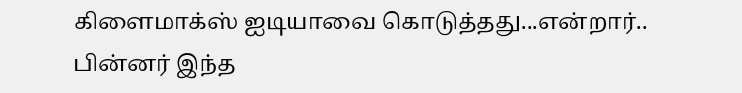கிளைமாக்ஸ் ஐடியாவை கொடுத்தது...என்றார்..
பின்னர் இந்த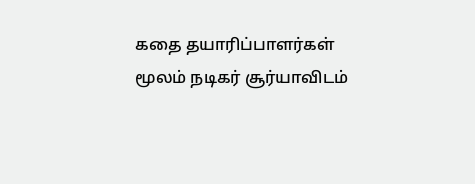கதை தயாரிப்பாளர்கள் மூலம் நடிகர் சூர்யாவிடம்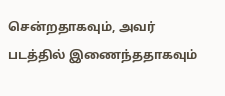சென்றதாகவும், அவர் படத்தில் இணைந்ததாகவும்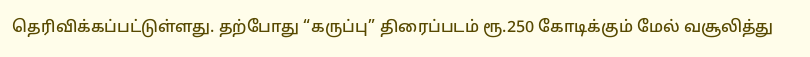தெரிவிக்கப்பட்டுள்ளது. தற்போது “கருப்பு” திரைப்படம் ரூ.250 கோடிக்கும் மேல் வசூலித்து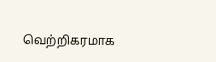வெற்றிகரமாக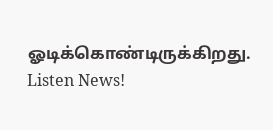ஓடிக்கொண்டிருக்கிறது.
Listen News!